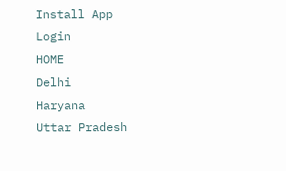Install App
Login
HOME
Delhi
Haryana
Uttar Pradesh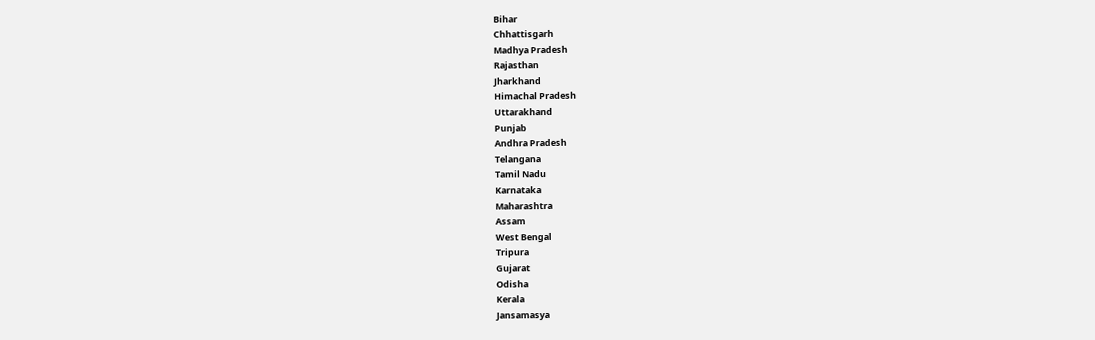Bihar
Chhattisgarh
Madhya Pradesh
Rajasthan
Jharkhand
Himachal Pradesh
Uttarakhand
Punjab
Andhra Pradesh
Telangana
Tamil Nadu
Karnataka
Maharashtra
Assam
West Bengal
Tripura
Gujarat
Odisha
Kerala
Jansamasya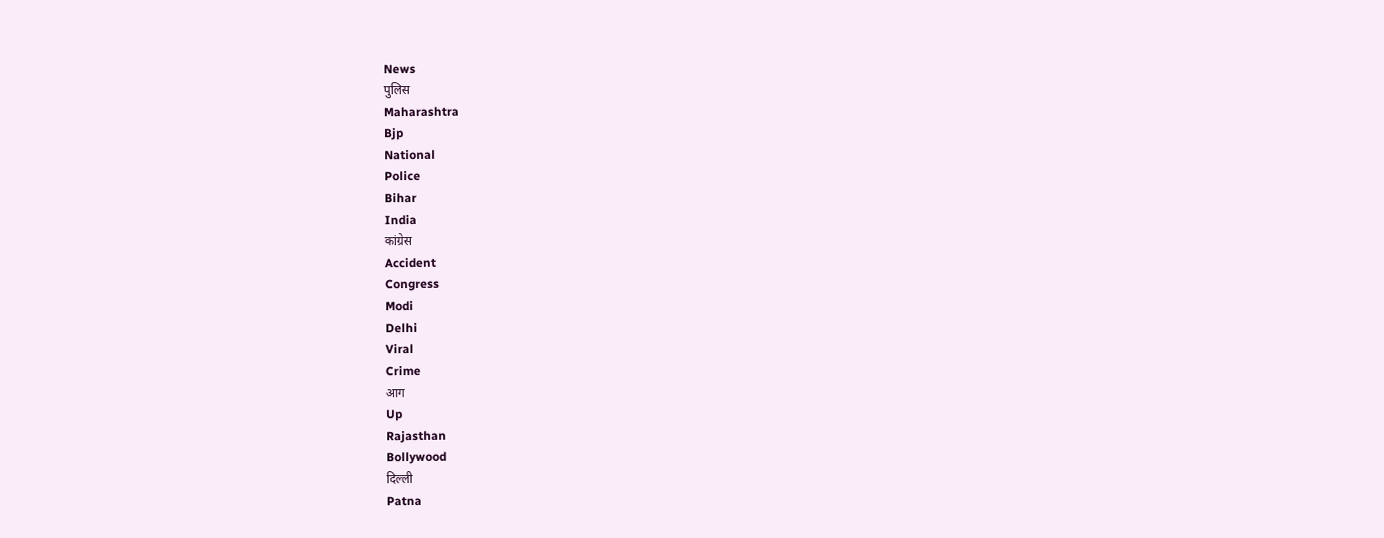News
पुलिस
Maharashtra
Bjp
National
Police
Bihar
India
कांग्रेस
Accident
Congress
Modi
Delhi
Viral
Crime
आग
Up
Rajasthan
Bollywood
दिल्ली
Patna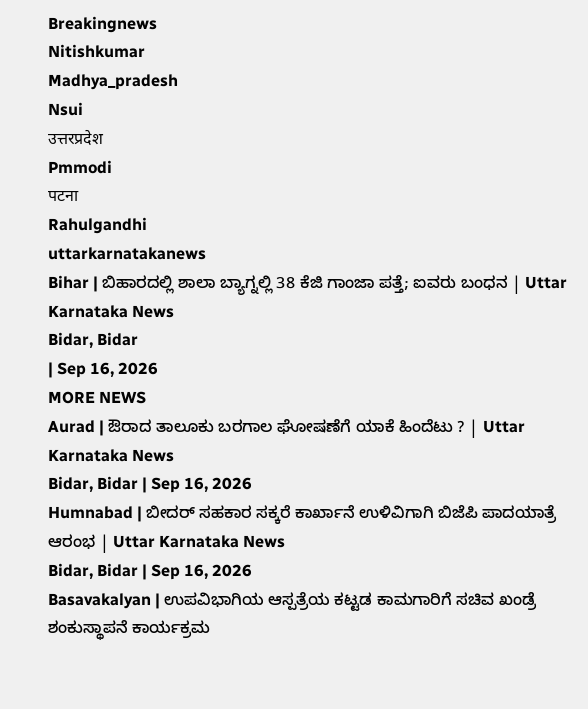Breakingnews
Nitishkumar
Madhya_pradesh
Nsui
उत्तरप्रदेश
Pmmodi
पटना
Rahulgandhi
uttarkarnatakanews
Bihar | ಬಿಹಾರದಲ್ಲಿ ಶಾಲಾ ಬ್ಯಾಗ್ನಲ್ಲಿ 38 ಕೆಜಿ ಗಾಂಜಾ ಪತ್ತೆ; ಐವರು ಬಂಧನ | Uttar Karnataka News
Bidar, Bidar
| Sep 16, 2026
MORE NEWS
Aurad | ಔರಾದ ತಾಲೂಕು ಬರಗಾಲ ಘೋಷಣೆಗೆ ಯಾಕೆ ಹಿಂದೆಟು ? | Uttar Karnataka News
Bidar, Bidar | Sep 16, 2026
Humnabad | ಬೀದರ್ ಸಹಕಾರ ಸಕ್ಕರೆ ಕಾರ್ಖಾನೆ ಉಳಿವಿಗಾಗಿ ಬಿಜೆಪಿ ಪಾದಯಾತ್ರೆ ಆರಂಭ | Uttar Karnataka News
Bidar, Bidar | Sep 16, 2026
Basavakalyan | ಉಪವಿಭಾಗಿಯ ಆಸ್ಪತ್ರೆಯ ಕಟ್ಟಡ ಕಾಮಗಾರಿಗೆ ಸಚಿವ ಖಂಡ್ರೆ ಶಂಕುಸ್ಥಾಪನೆ ಕಾರ್ಯಕ್ರಮ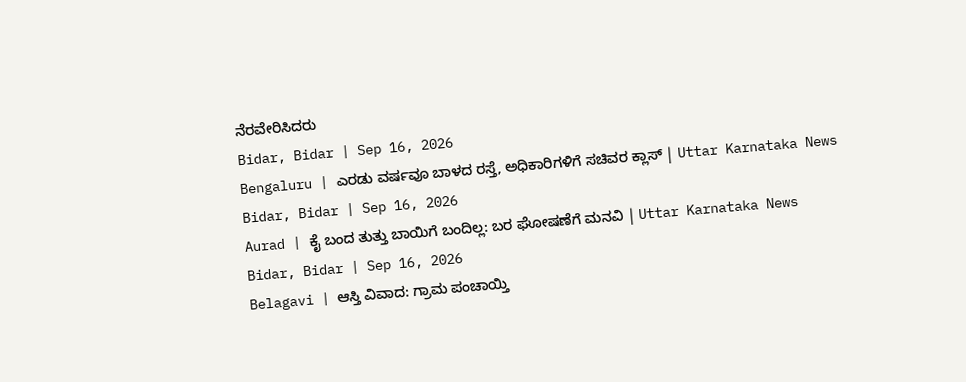ನೆರವೇರಿಸಿದರು
Bidar, Bidar | Sep 16, 2026
Bengaluru | ಎರಡು ವರ್ಷವೂ ಬಾಳದ ರಸ್ತೆ, ಅಧಿಕಾರಿಗಳಿಗೆ ಸಚಿವರ ಕ್ಲಾಸ್ | Uttar Karnataka News
Bidar, Bidar | Sep 16, 2026
Aurad | ಕೈ ಬಂದ ತುತ್ತು ಬಾಯಿಗೆ ಬಂದಿಲ್ಲ: ಬರ ಘೋಷಣೆಗೆ ಮನವಿ | Uttar Karnataka News
Bidar, Bidar | Sep 16, 2026
Belagavi | ಆಸ್ತಿ ವಿವಾದ: ಗ್ರಾಮ ಪಂಚಾಯ್ತಿ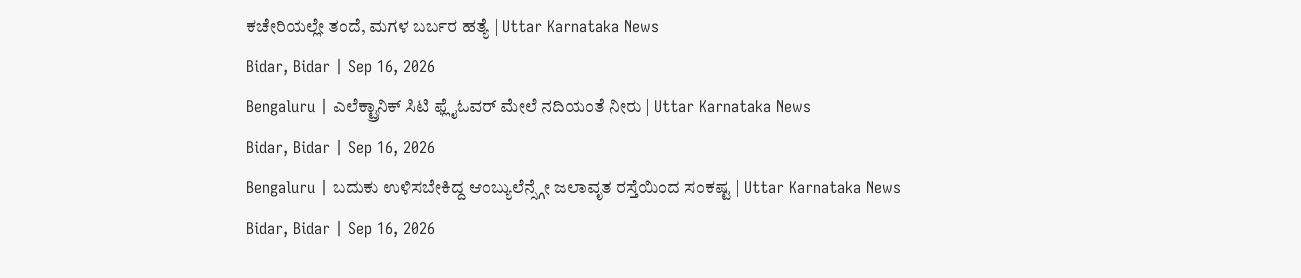ಕಚೇರಿಯಲ್ಲೇ ತಂದೆ, ಮಗಳ ಬರ್ಬರ ಹತ್ಯೆ | Uttar Karnataka News
Bidar, Bidar | Sep 16, 2026
Bengaluru | ಎಲೆಕ್ಟ್ರಾನಿಕ್ ಸಿಟಿ ಫ್ಲೈಓವರ್ ಮೇಲೆ ನದಿಯಂತೆ ನೀರು | Uttar Karnataka News
Bidar, Bidar | Sep 16, 2026
Bengaluru | ಬದುಕು ಉಳಿಸಬೇಕಿದ್ದ ಆಂಬ್ಯುಲೆನ್ಸ್ಗೇ ಜಲಾವೃತ ರಸ್ತೆಯಿಂದ ಸಂಕಷ್ಟ | Uttar Karnataka News
Bidar, Bidar | Sep 16, 2026